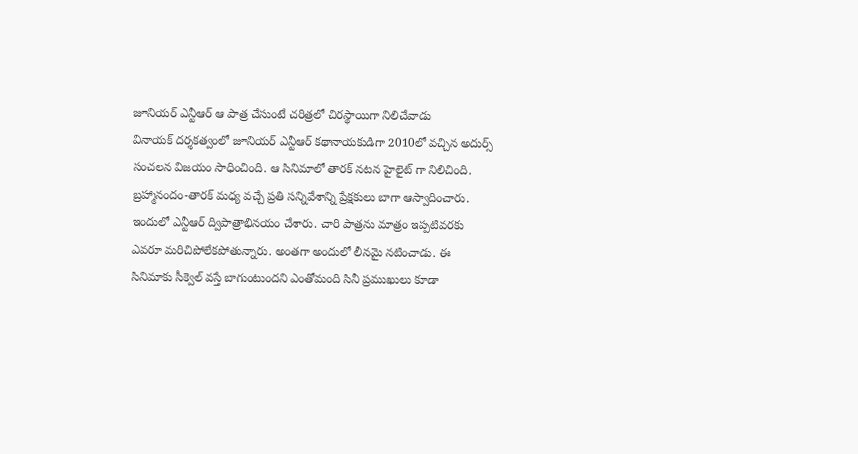జూనియర్ ఎన్టీఆర్ ఆ పాత్ర చేసుంటే చరిత్రలో చిరస్థాయిగా నిలిచేవాడు
వినాయక్ దర్శకత్వంలో జూనియర్ ఎన్టీఆర్ కథానాయకుడిగా 2010లో వచ్చిన అదుర్స్ సంచలన విజయం సాధించింది. ఆ సినిమాలో తారక్ నటన హైలైట్ గా నిలిచింది. బ్రహ్మానందం-తారక్ మధ్య వచ్చే ప్రతి సన్నివేశాన్ని ప్రేక్షకులు బాగా ఆస్వాదించారు. ఇందులో ఎన్టీఆర్ ద్విపాత్రాభినయం చేశారు. చారి పాత్రను మాత్రం ఇప్పటివరకు ఎవరూ మరిచిపోలేకపోతున్నారు. అంతగా అందులో లీనమై నటించాడు. ఈ సినిమాకు సీక్వెల్ వస్తే బాగుంటుందని ఎంతోమంది సినీ ప్రముఖులు కూడా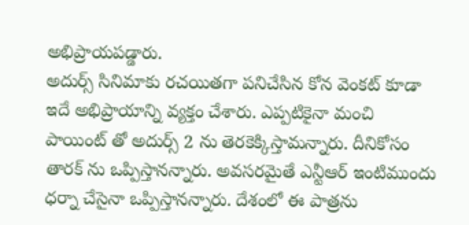అభిప్రాయపడ్డారు.
అదుర్స్ సినిమాకు రచయితగా పనిచేసిన కోన వెంకట్ కూడా ఇదే అభిప్రాయాన్ని వ్యక్తం చేశారు. ఎప్పటికైనా మంచి పాయింట్ తో అదుర్స్ 2 ను తెరకెక్కిస్తామన్నారు. దీనికోసం తారక్ ను ఒప్పిస్తానన్నారు. అవసరమైతే ఎన్టీఆర్ ఇంటిముందు ధర్నా చేసైనా ఒప్పిస్తానన్నారు. దేశంలో ఈ పాత్రను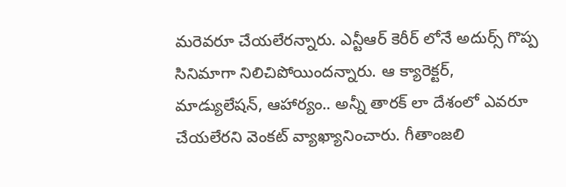మరెవరూ చేయలేరన్నారు. ఎన్టీఆర్ కెరీర్ లోనే అదుర్స్ గొప్ప సినిమాగా నిలిచిపోయిందన్నారు. ఆ క్యారెక్టర్, మాడ్యులేషన్, ఆహార్యం.. అన్నీ తారక్ లా దేశంలో ఎవరూ చేయలేరని వెంకట్ వ్యాఖ్యానించారు. గీతాంజలి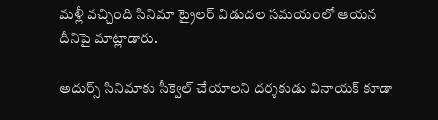మళ్లీ వచ్చింది సినిమా ట్రైలర్ విడుదల సమయంలో ఆయన దీనిపై మాట్లాడారు.

అదుర్స్ సినిమాకు సీక్వెల్ చేయాలని దర్శకుడు వినాయక్ కూడా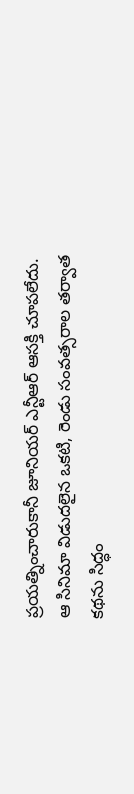ప్రయత్నించారుకానీ జూనియర్ ఎన్టీఆర్ ఆసక్తి చూపలేదు. ఆ సినిమా విడుదలైన ఒకటి, రెండు సంవత్సరాల తర్వాత కథను సిద్ధం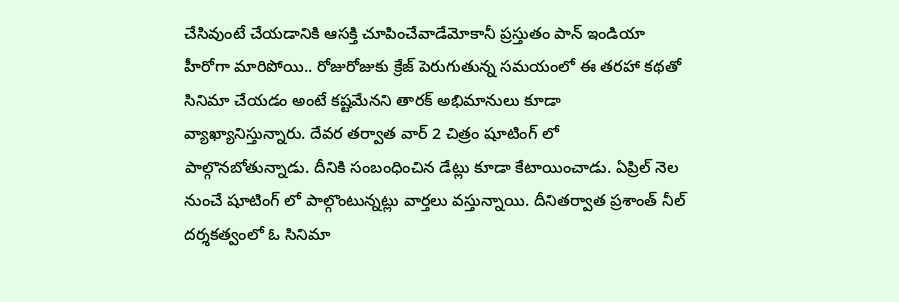చేసివుంటే చేయడానికి ఆసక్తి చూపించేవాడేమోకానీ ప్రస్తుతం పాన్ ఇండియా హీరోగా మారిపోయి.. రోజురోజుకు క్రేజ్ పెరుగుతున్న సమయంలో ఈ తరహా కథతో సినిమా చేయడం అంటే కష్టమేనని తారక్ అభిమానులు కూడా వ్యాఖ్యానిస్తున్నారు. దేవర తర్వాత వార్ 2 చిత్రం షూటింగ్ లో పాల్గొనబోతున్నాడు. దీనికి సంబంధించిన డేట్లు కూడా కేటాయించాడు. ఏప్రిల్ నెల నుంచే షూటింగ్ లో పాల్గొంటున్నట్లు వార్తలు వస్తున్నాయి. దీనితర్వాత ప్రశాంత్ నీల్ దర్శకత్వంలో ఓ సినిమా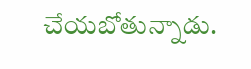చేయబోతున్నాడు.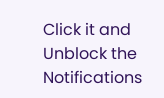Click it and Unblock the Notifications